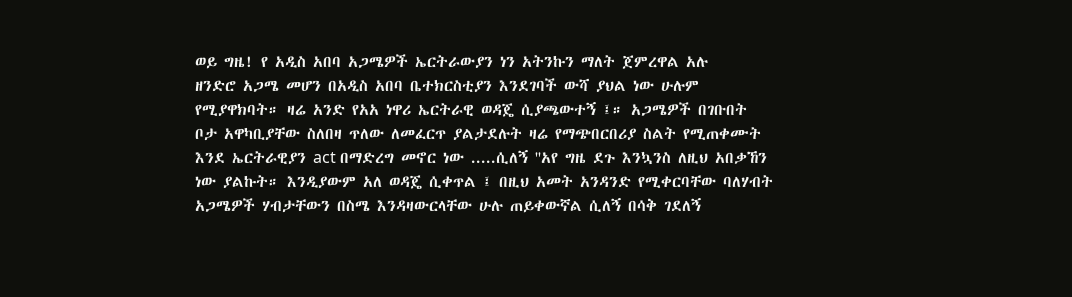ወይ ግዜ! የ አዲስ አበባ አጋሜዎች ኤርትራውያን ነን አትንኩን ማለት ጀምረዋል አሉ
ዘንድሮ አጋሜ መሆን በአዲስ አበባ ቤተክርስቲያን እንደገባች ውሻ ያህል ነው ሁሉም የሚያዋክባት። ዛሬ አንድ የአአ ነዋሪ ኤርትራዊ ወዳጄ ሲያጫውተኝ ፤። አጋሜዎች በገቡበት ቦታ አዋካቢያቸው ስለበዛ ጥለው ለመፈርጥ ያልታደሉት ዛሬ የማጭበርበሪያ ስልት የሚጠቀሙት እንደ ኤርትራዊያን act በማድረግ መኖር ነው .....ሲለኝ ''አየ ግዜ ደጉ እንኳንስ ለዚህ አበቃኸን ነው ያልኩት። እንዲያውም አለ ወዳጄ ሲቀጥል ፤ በዚህ አመት አንዳንድ የሚቀርባቸው ባለሃብት አጋሜዎች ሃብታቸውን በስሜ እንዳዛውርላቸው ሁሉ ጠይቀውኛል ሲለኝ በሳቅ ገደለኝ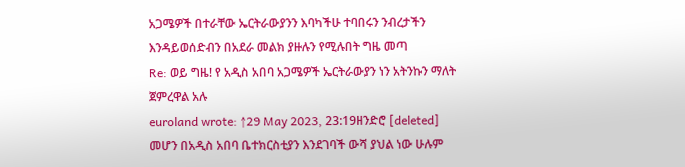አጋሜዎች በተራቸው ኤርትራውያንን እባካችሁ ተባበሩን ንብረታችን እንዳይወሰድብን በአደራ መልክ ያዙሉን የሚሉበት ግዜ መጣ
Re: ወይ ግዜ! የ አዲስ አበባ አጋሜዎች ኤርትራውያን ነን አትንኩን ማለት ጀምረዋል አሉ
euroland wrote: ↑29 May 2023, 23:19ዘንድሮ [deleted] መሆን በአዲስ አበባ ቤተክርስቲያን እንደገባች ውሻ ያህል ነው ሁሉም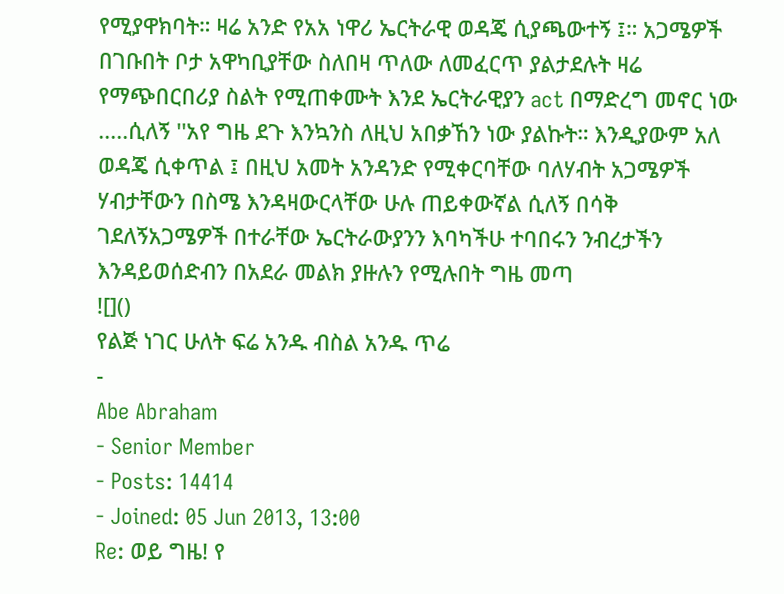የሚያዋክባት። ዛሬ አንድ የአአ ነዋሪ ኤርትራዊ ወዳጄ ሲያጫውተኝ ፤። አጋሜዎች በገቡበት ቦታ አዋካቢያቸው ስለበዛ ጥለው ለመፈርጥ ያልታደሉት ዛሬ የማጭበርበሪያ ስልት የሚጠቀሙት እንደ ኤርትራዊያን act በማድረግ መኖር ነው .....ሲለኝ ''አየ ግዜ ደጉ እንኳንስ ለዚህ አበቃኸን ነው ያልኩት። እንዲያውም አለ ወዳጄ ሲቀጥል ፤ በዚህ አመት አንዳንድ የሚቀርባቸው ባለሃብት አጋሜዎች ሃብታቸውን በስሜ እንዳዛውርላቸው ሁሉ ጠይቀውኛል ሲለኝ በሳቅ ገደለኝአጋሜዎች በተራቸው ኤርትራውያንን እባካችሁ ተባበሩን ንብረታችን እንዳይወሰድብን በአደራ መልክ ያዙሉን የሚሉበት ግዜ መጣ
![]()
የልጅ ነገር ሁለት ፍሬ አንዱ ብስል አንዱ ጥሬ
-
Abe Abraham
- Senior Member
- Posts: 14414
- Joined: 05 Jun 2013, 13:00
Re: ወይ ግዜ! የ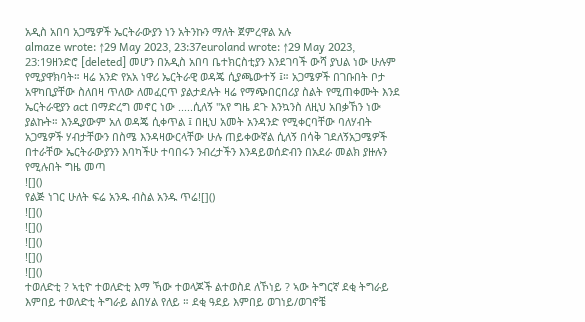አዲስ አበባ አጋሜዎች ኤርትራውያን ነን አትንኩን ማለት ጀምረዋል አሉ
almaze wrote: ↑29 May 2023, 23:37euroland wrote: ↑29 May 2023, 23:19ዘንድሮ [deleted] መሆን በአዲስ አበባ ቤተክርስቲያን እንደገባች ውሻ ያህል ነው ሁሉም የሚያዋክባት። ዛሬ አንድ የአአ ነዋሪ ኤርትራዊ ወዳጄ ሲያጫውተኝ ፤። አጋሜዎች በገቡበት ቦታ አዋካቢያቸው ስለበዛ ጥለው ለመፈርጥ ያልታደሉት ዛሬ የማጭበርበሪያ ስልት የሚጠቀሙት እንደ ኤርትራዊያን act በማድረግ መኖር ነው .....ሲለኝ ''አየ ግዜ ደጉ እንኳንስ ለዚህ አበቃኸን ነው ያልኩት። እንዲያውም አለ ወዳጄ ሲቀጥል ፤ በዚህ አመት አንዳንድ የሚቀርባቸው ባለሃብት አጋሜዎች ሃብታቸውን በስሜ እንዳዛውርላቸው ሁሉ ጠይቀውኛል ሲለኝ በሳቅ ገደለኝአጋሜዎች በተራቸው ኤርትራውያንን እባካችሁ ተባበሩን ንብረታችን እንዳይወሰድብን በአደራ መልክ ያዙሉን የሚሉበት ግዜ መጣ
![]()
የልጅ ነገር ሁለት ፍሬ አንዱ ብስል አንዱ ጥሬ![]()
![]()
![]()
![]()
![]()
![]()
ተወለድቲ ? ኣቲዮ ተወለድቲ እማ ኻው ተወላጆች ልተወስደ ለኾነይ ? ኣው ትግርኛ ደቂ ትግራይ እምበይ ተወለድቲ ትግራይ ልበሃል የለይ ። ደቂ ዓደይ እምበይ ወገነይ/ወገኖቼ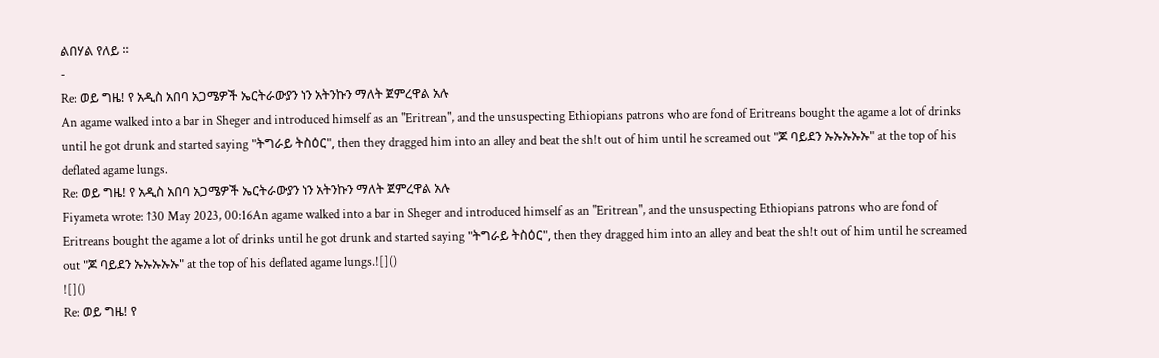ልበሃል የለይ ።
-
Re: ወይ ግዜ! የ አዲስ አበባ አጋሜዎች ኤርትራውያን ነን አትንኩን ማለት ጀምረዋል አሉ
An agame walked into a bar in Sheger and introduced himself as an "Eritrean", and the unsuspecting Ethiopians patrons who are fond of Eritreans bought the agame a lot of drinks until he got drunk and started saying "ትግራይ ትስዕር", then they dragged him into an alley and beat the sh!t out of him until he screamed out "ጆ ባይደን ኡኡኡኡኡ" at the top of his deflated agame lungs.
Re: ወይ ግዜ! የ አዲስ አበባ አጋሜዎች ኤርትራውያን ነን አትንኩን ማለት ጀምረዋል አሉ
Fiyameta wrote: ↑30 May 2023, 00:16An agame walked into a bar in Sheger and introduced himself as an "Eritrean", and the unsuspecting Ethiopians patrons who are fond of Eritreans bought the agame a lot of drinks until he got drunk and started saying "ትግራይ ትስዕር", then they dragged him into an alley and beat the sh!t out of him until he screamed out "ጆ ባይደን ኡኡኡኡኡ" at the top of his deflated agame lungs.![]()
![]()
Re: ወይ ግዜ! የ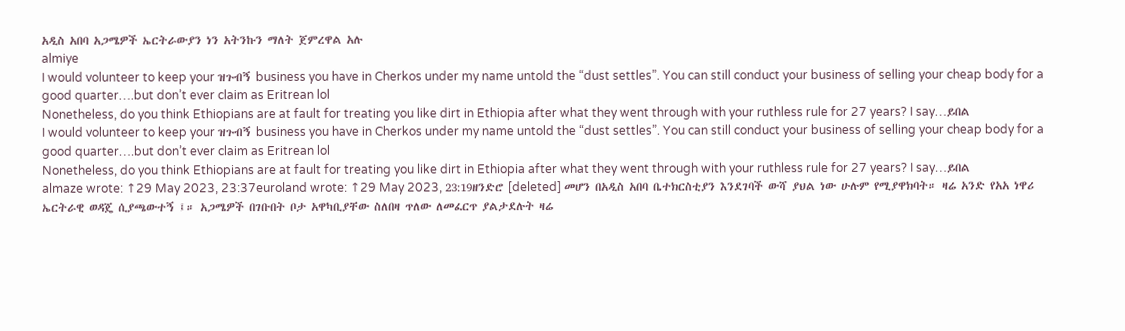አዲስ አበባ አጋሜዎች ኤርትራውያን ነን አትንኩን ማለት ጀምረዋል አሉ
almiye
I would volunteer to keep your ዝጉብኝ business you have in Cherkos under my name untold the “dust settles”. You can still conduct your business of selling your cheap body for a good quarter….but don’t ever claim as Eritrean lol
Nonetheless, do you think Ethiopians are at fault for treating you like dirt in Ethiopia after what they went through with your ruthless rule for 27 years? I say…ይበል
I would volunteer to keep your ዝጉብኝ business you have in Cherkos under my name untold the “dust settles”. You can still conduct your business of selling your cheap body for a good quarter….but don’t ever claim as Eritrean lol
Nonetheless, do you think Ethiopians are at fault for treating you like dirt in Ethiopia after what they went through with your ruthless rule for 27 years? I say…ይበል
almaze wrote: ↑29 May 2023, 23:37euroland wrote: ↑29 May 2023, 23:19ዘንድሮ [deleted] መሆን በአዲስ አበባ ቤተክርስቲያን እንደገባች ውሻ ያህል ነው ሁሉም የሚያዋክባት። ዛሬ አንድ የአአ ነዋሪ ኤርትራዊ ወዳጄ ሲያጫውተኝ ፤። አጋሜዎች በገቡበት ቦታ አዋካቢያቸው ስለበዛ ጥለው ለመፈርጥ ያልታደሉት ዛሬ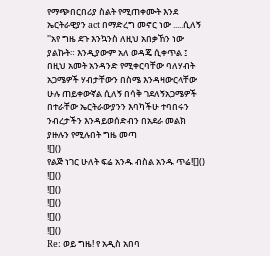የማጭበርበሪያ ስልት የሚጠቀሙት እንደ ኤርትራዊያን act በማድረግ መኖር ነው .....ሲለኝ ''አየ ግዜ ደጉ እንኳንስ ለዚህ አበቃኸን ነው ያልኩት። እንዲያውም አለ ወዳጄ ሲቀጥል ፤ በዚህ አመት አንዳንድ የሚቀርባቸው ባለሃብት አጋሜዎች ሃብታቸውን በስሜ እንዳዛውርላቸው ሁሉ ጠይቀውኛል ሲለኝ በሳቅ ገደለኝአጋሜዎች በተራቸው ኤርትራውያንን እባካችሁ ተባበሩን ንብረታችን እንዳይወሰድብን በአደራ መልክ ያዙሉን የሚሉበት ግዜ መጣ
![]()
የልጅ ነገር ሁለት ፍሬ አንዱ ብስል አንዱ ጥሬ![]()
![]()
![]()
![]()
![]()
![]()
Re: ወይ ግዜ! የ አዲስ አበባ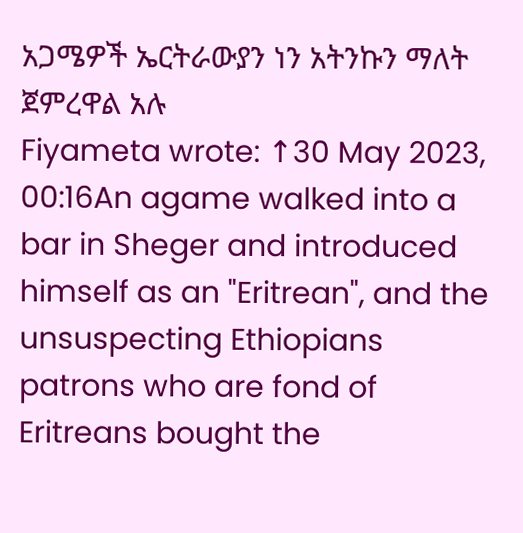አጋሜዎች ኤርትራውያን ነን አትንኩን ማለት ጀምረዋል አሉ
Fiyameta wrote: ↑30 May 2023, 00:16An agame walked into a bar in Sheger and introduced himself as an "Eritrean", and the unsuspecting Ethiopians patrons who are fond of Eritreans bought the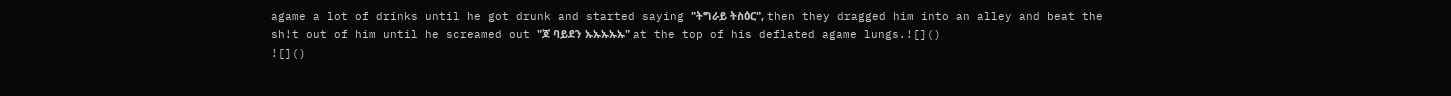agame a lot of drinks until he got drunk and started saying "ትግራይ ትስዕር", then they dragged him into an alley and beat the sh!t out of him until he screamed out "ጆ ባይደን ኡኡኡኡኡ" at the top of his deflated agame lungs.![]()
![]()